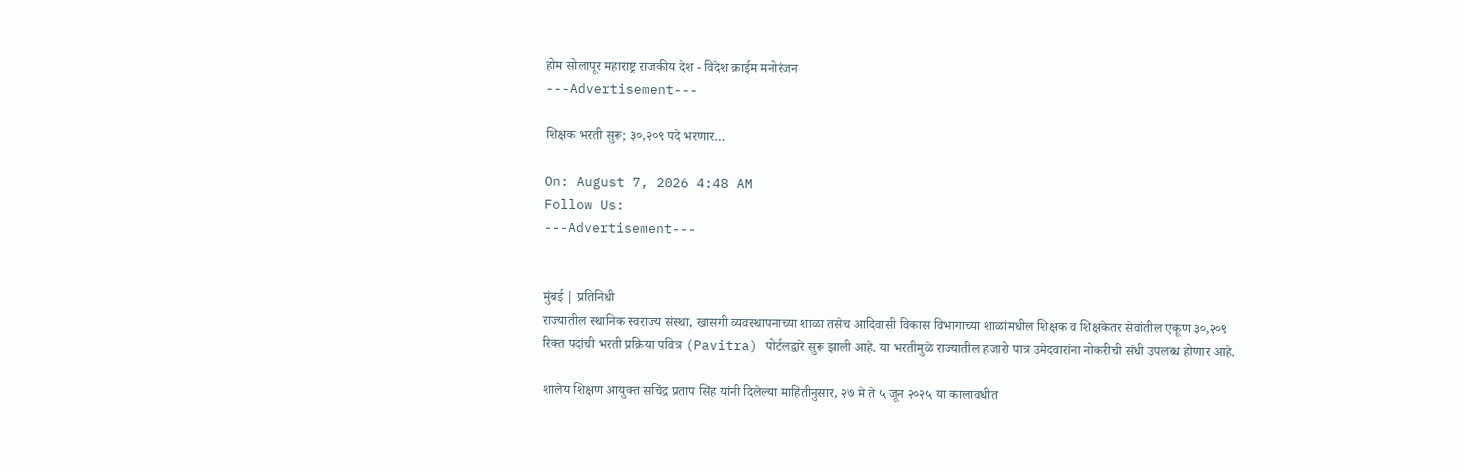होम सोलापूर महाराष्ट्र राजकीय देश - विदेश क्राईम मनोरंजन
---Advertisement---

शिक्षक भरती सुरू; ३०,२०९ पदे भरणार…

On: August 7, 2026 4:48 AM
Follow Us:
---Advertisement---


मुंबई | प्रतिनिधी
राज्यातील स्थानिक स्वराज्य संस्था, खासगी व्यवस्थापनाच्या शाळा तसेच आदिवासी विकास विभागाच्या शाळांमधील शिक्षक व शिक्षकेतर सेवांतील एकूण ३०,२०९ रिक्त पदांची भरती प्रक्रिया पवित्र (Pavitra) पोर्टलद्वारे सुरू झाली आहे. या भरतीमुळे राज्यातील हजारो पात्र उमेदवारांना नोकरीची संधी उपलब्ध होणार आहे.

शालेय शिक्षण आयुक्त सचिंद्र प्रताप सिंह यांनी दिलेल्या माहितीनुसार, २७ मे ते ५ जून २०२५ या कालावधीत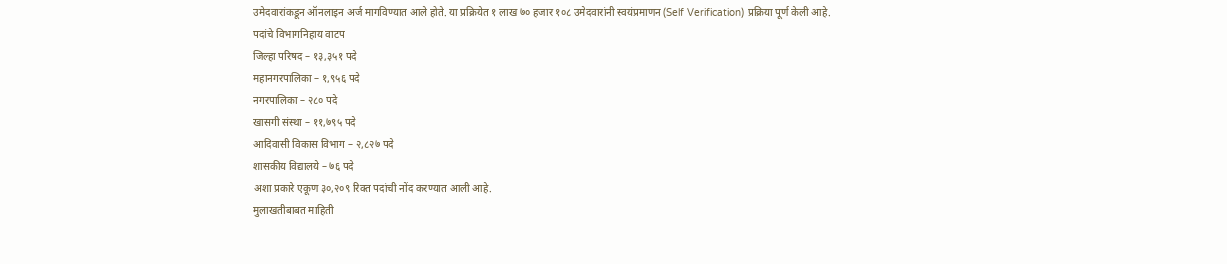उमेदवारांकडून ऑनलाइन अर्ज मागविण्यात आले होते. या प्रक्रियेत १ लाख ७० हजार १०८ उमेदवारांनी स्वयंप्रमाणन (Self Verification) प्रक्रिया पूर्ण केली आहे.
पदांचे विभागनिहाय वाटप
जिल्हा परिषद – १३,३५१ पदे
महानगरपालिका – १,९५६ पदे
नगरपालिका – २८० पदे
खासगी संस्था – ११,७९५ पदे
आदिवासी विकास विभाग – २,८२७ पदे
शासकीय विद्यालये – ७६ पदे
अशा प्रकारे एकूण ३०,२०९ रिक्त पदांची नोंद करण्यात आली आहे.
मुलाखतीबाबत माहिती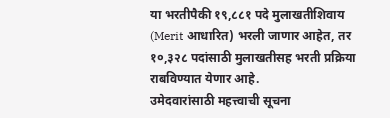या भरतीपैकी १९,८८१ पदे मुलाखतीशिवाय (Merit आधारित) भरली जाणार आहेत, तर १०,३२८ पदांसाठी मुलाखतीसह भरती प्रक्रिया राबविण्यात येणार आहे.
उमेदवारांसाठी महत्त्वाची सूचना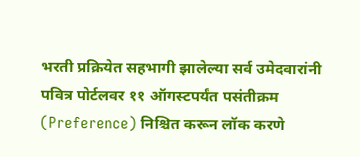भरती प्रक्रियेत सहभागी झालेल्या सर्व उमेदवारांनी पवित्र पोर्टलवर ११ ऑगस्टपर्यंत पसंतीक्रम (Preference) निश्चित करून लॉक करणे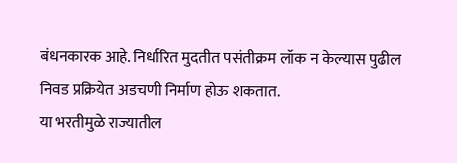बंधनकारक आहे. निर्धारित मुदतीत पसंतीक्रम लॉक न केल्यास पुढील निवड प्रक्रियेत अडचणी निर्माण होऊ शकतात.
या भरतीमुळे राज्यातील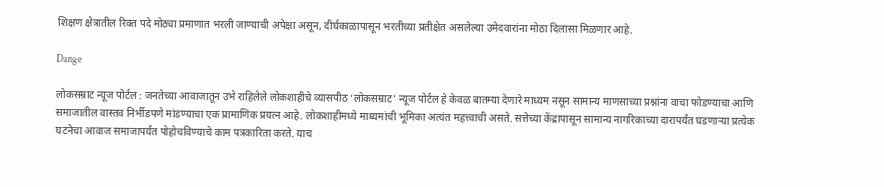शिक्षण क्षेत्रातील रिक्त पदे मोठ्या प्रमाणात भरली जाण्याची अपेक्षा असून, दीर्घकाळापासून भरतीच्या प्रतीक्षेत असलेल्या उमेदवारांना मोठा दिलासा मिळणार आहे.

Dange

लोकसम्राट न्यूज पोर्टल : जनतेच्या आवाजातून उभे राहिलेले लोकशाहीचे व्यासपीठ ‘लोकसम्राट’ न्यूज पोर्टल हे केवळ बातम्या देणारे माध्यम नसून सामान्य माणसाच्या प्रश्नांना वाचा फोडण्याचा आणि समाजातील वास्तव निर्भीडपणे मांडण्याचा एक प्रामाणिक प्रयत्न आहे. लोकशाहीमध्ये माध्यमांची भूमिका अत्यंत महत्त्वाची असते. सत्तेच्या केंद्रापासून सामान्य नागरिकाच्या दारापर्यंत घडणाऱ्या प्रत्येक घटनेचा आवाज समाजापर्यंत पोहोचविण्याचे काम पत्रकारिता करते. याच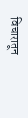विचारातून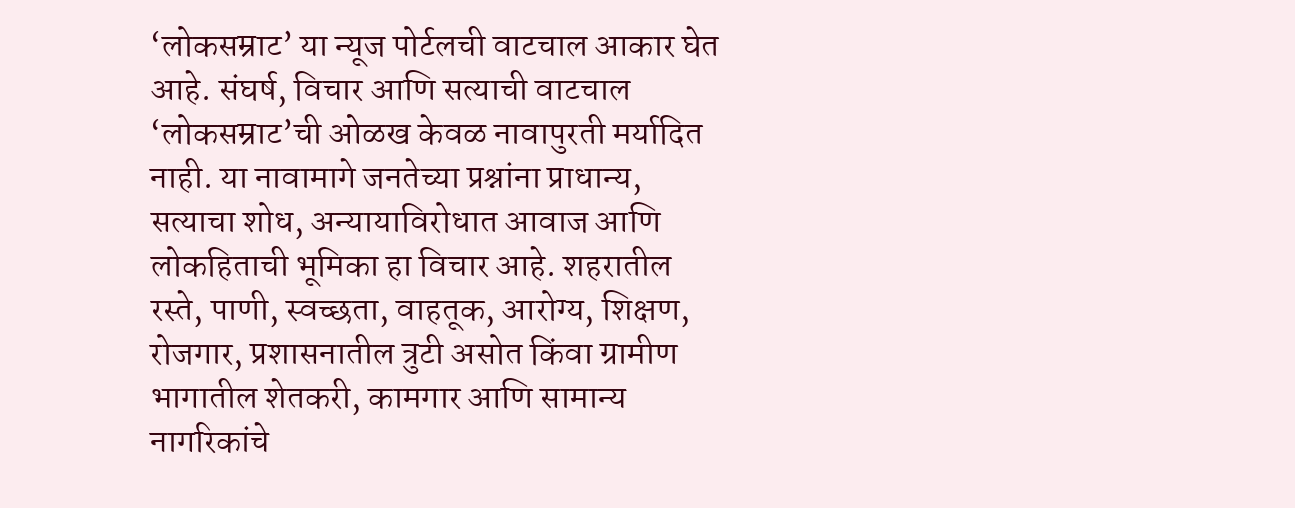‘लोकसम्राट’ या न्यूज पोर्टलची वाटचाल आकार घेत आहे. संघर्ष, विचार आणि सत्याची वाटचाल ‘लोकसम्राट’ची ओळख केवळ नावापुरती मर्यादित नाही. या नावामागे जनतेच्या प्रश्नांना प्राधान्य, सत्याचा शोध, अन्यायाविरोधात आवाज आणि लोकहिताची भूमिका हा विचार आहे. शहरातील रस्ते, पाणी, स्वच्छता, वाहतूक, आरोग्य, शिक्षण, रोजगार, प्रशासनातील त्रुटी असोत किंवा ग्रामीण भागातील शेतकरी, कामगार आणि सामान्य नागरिकांचे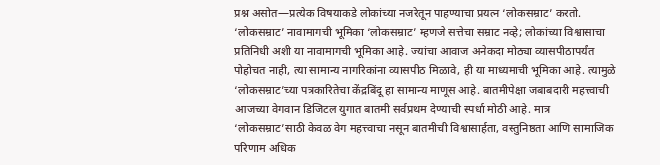प्रश्न असोत—प्रत्येक विषयाकडे लोकांच्या नजरेतून पाहण्याचा प्रयत्न ‘लोकसम्राट’ करतो. ‘लोकसम्राट’ नावामागची भूमिका ‘लोकसम्राट’ म्हणजे सत्तेचा सम्राट नव्हे; लोकांच्या विश्वासाचा प्रतिनिधी अशी या नावामागची भूमिका आहे. ज्यांचा आवाज अनेकदा मोठ्या व्यासपीठापर्यंत पोहोचत नाही, त्या सामान्य नागरिकांना व्यासपीठ मिळावे, ही या माध्यमाची भूमिका आहे. त्यामुळे ‘लोकसम्राट’च्या पत्रकारितेचा केंद्रबिंदू हा सामान्य माणूस आहे. बातमीपेक्षा जबाबदारी महत्त्वाची आजच्या वेगवान डिजिटल युगात बातमी सर्वप्रथम देण्याची स्पर्धा मोठी आहे. मात्र ‘लोकसम्राट’साठी केवळ वेग महत्त्वाचा नसून बातमीची विश्वासार्हता, वस्तुनिष्ठता आणि सामाजिक परिणाम अधिक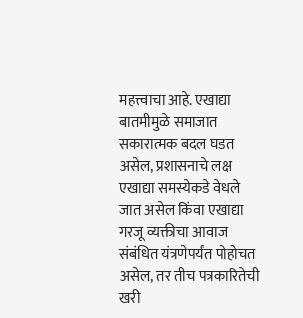महत्त्वाचा आहे. एखाद्या बातमीमुळे समाजात सकारात्मक बदल घडत असेल, प्रशासनाचे लक्ष एखाद्या समस्येकडे वेधले जात असेल किंवा एखाद्या गरजू व्यक्तीचा आवाज संबंधित यंत्रणेपर्यंत पोहोचत असेल, तर तीच पत्रकारितेची खरी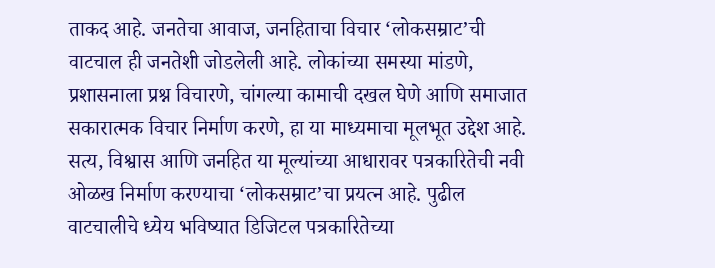ताकद आहे. जनतेचा आवाज, जनहिताचा विचार ‘लोकसम्राट’ची वाटचाल ही जनतेशी जोडलेली आहे. लोकांच्या समस्या मांडणे, प्रशासनाला प्रश्न विचारणे, चांगल्या कामाची दखल घेणे आणि समाजात सकारात्मक विचार निर्माण करणे, हा या माध्यमाचा मूलभूत उद्देश आहे. सत्य, विश्वास आणि जनहित या मूल्यांच्या आधारावर पत्रकारितेची नवी ओळख निर्माण करण्याचा ‘लोकसम्राट’चा प्रयत्न आहे. पुढील वाटचालीचे ध्येय भविष्यात डिजिटल पत्रकारितेच्या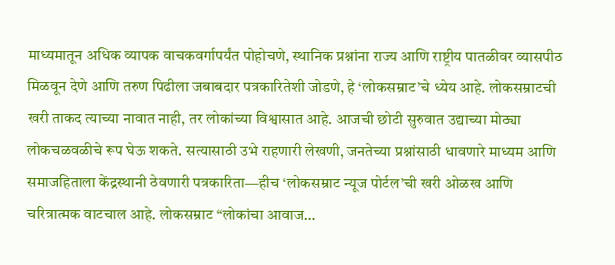माध्यमातून अधिक व्यापक वाचकवर्गापर्यंत पोहोचणे, स्थानिक प्रश्नांना राज्य आणि राष्ट्रीय पातळीवर व्यासपीठ मिळवून देणे आणि तरुण पिढीला जबाबदार पत्रकारितेशी जोडणे, हे ‘लोकसम्राट’चे ध्येय आहे. लोकसम्राटची खरी ताकद त्याच्या नावात नाही, तर लोकांच्या विश्वासात आहे. आजची छोटी सुरुवात उद्याच्या मोठ्या लोकचळवळीचे रूप घेऊ शकते. सत्यासाठी उभे राहणारी लेखणी, जनतेच्या प्रश्नांसाठी धावणारे माध्यम आणि समाजहिताला केंद्रस्थानी ठेवणारी पत्रकारिता—हीच ‘लोकसम्राट न्यूज पोर्टल’ची खरी ओळख आणि चरित्रात्मक वाटचाल आहे. लोकसम्राट “लोकांचा आवाज…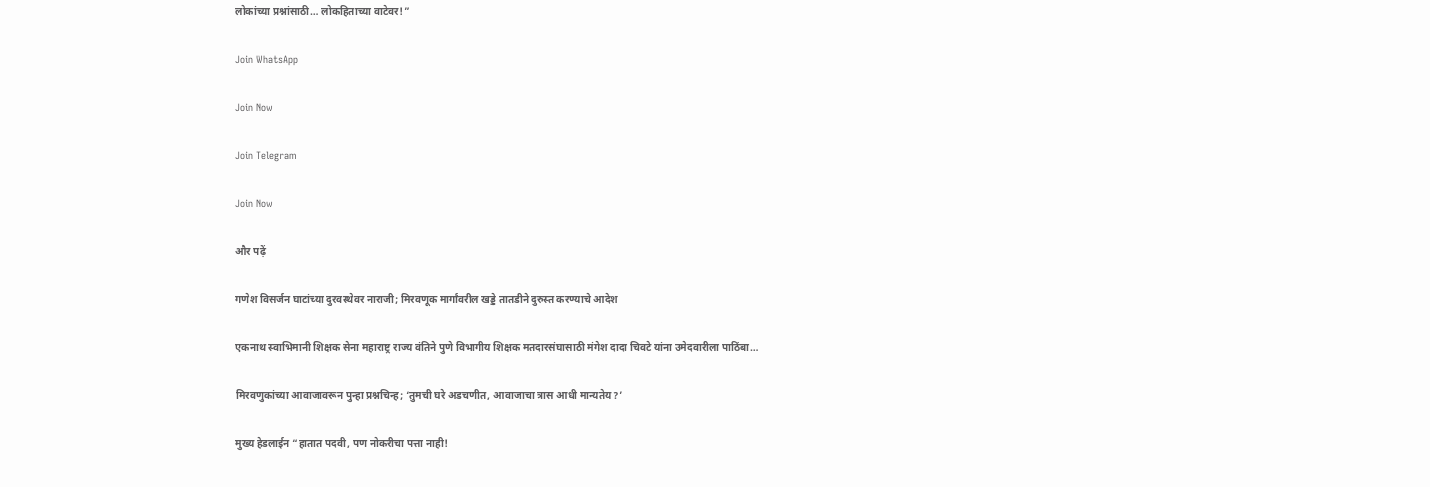लोकांच्या प्रश्नांसाठी… लोकहिताच्या वाटेवर!”

Join WhatsApp

Join Now

Join Telegram

Join Now

और पढ़ें

गणेश विसर्जन घाटांच्या दुरवस्थेवर नाराजी; मिरवणूक मार्गांवरील खड्डे तातडीने दुरुस्त करण्याचे आदेश

एकनाथ स्वाभिमानी शिक्षक सेना महाराष्ट्र राज्य वंतिने पुणे विभागीय शिक्षक मतदारसंघासाठी मंगेश दादा चिवटे यांना उमेदवारीला पाठिंबा…

मिरवणुकांच्या आवाजावरून पुन्हा प्रश्नचिन्ह; ‘तुमची घरे अडचणीत, आवाजाचा त्रास आधी मान्यतेय?’

मुख्य हेडलाईन “हातात पदवी, पण नोकरीचा पत्ता नाही!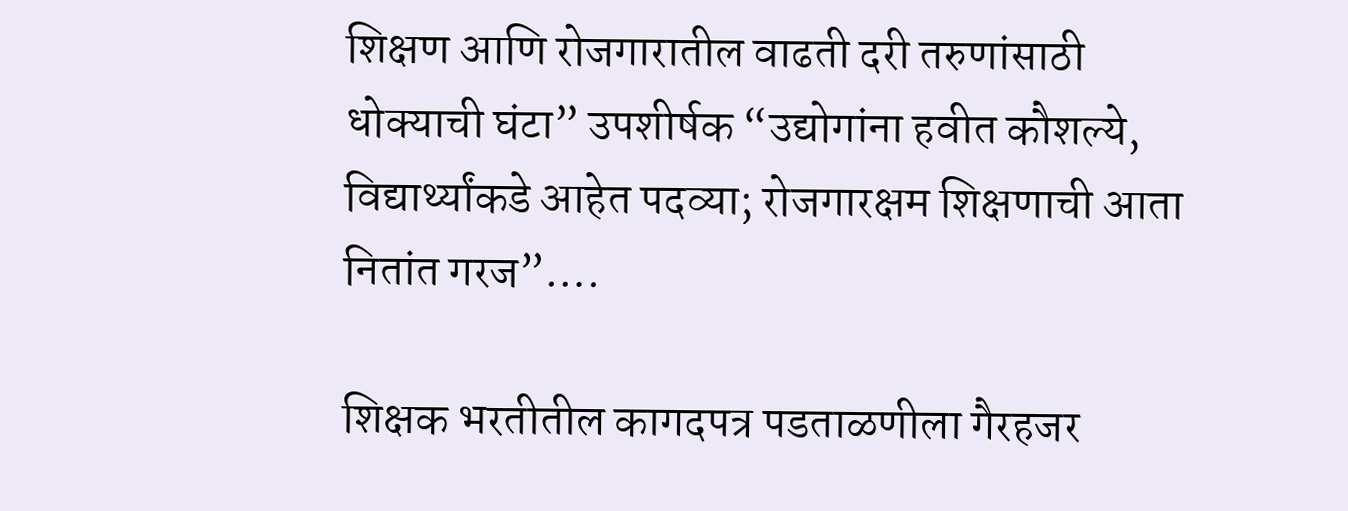शिक्षण आणि रोजगारातील वाढती दरी तरुणांसाठी धोक्याची घंटा” उपशीर्षक “उद्योगांना हवीत कौशल्ये, विद्यार्थ्यांकडे आहेत पदव्या; रोजगारक्षम शिक्षणाची आता नितांत गरज”….

शिक्षक भरतीतील कागदपत्र पडताळणीला गैरहजर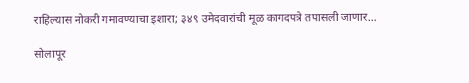राहिल्यास नोकरी गमावण्याचा इशारा; ३४९ उमेदवारांची मूळ कागदपत्रे तपासली जाणार…

सोलापूर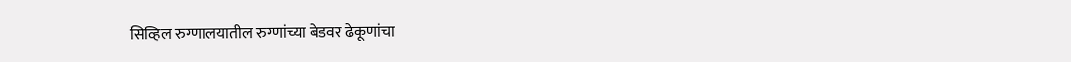सिव्हिल रुग्णालयातील रुग्णांच्या बेडवर ढेकूणांचा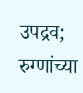उपद्रव; रुग्णांच्या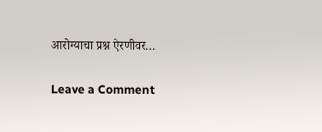आरोग्याचा प्रश्न ऐरणीवर…

Leave a Comment